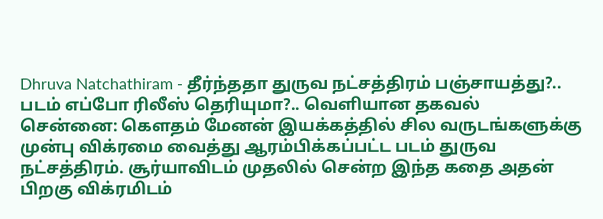Dhruva Natchathiram - தீர்ந்ததா துருவ நட்சத்திரம் பஞ்சாயத்து?.. படம் எப்போ ரிலீஸ் தெரியுமா?.. வெளியான தகவல்
சென்னை: கௌதம் மேனன் இயக்கத்தில் சில வருடங்களுக்கு முன்பு விக்ரமை வைத்து ஆரம்பிக்கப்பட்ட படம் துருவ நட்சத்திரம். சூர்யாவிடம் முதலில் சென்ற இந்த கதை அதன் பிறகு விக்ரமிடம்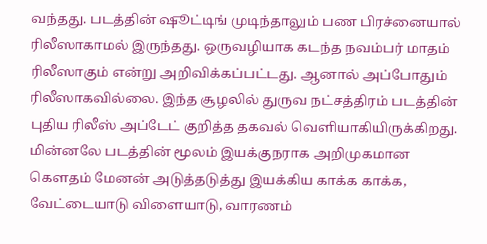வந்தது. படத்தின் ஷூட்டிங் முடிந்தாலும் பண பிரச்னையால் ரிலீஸாகாமல் இருந்தது. ஒருவழியாக கடந்த நவம்பர் மாதம் ரிலீஸாகும் என்று அறிவிக்கப்பட்டது. ஆனால் அப்போதும் ரிலீஸாகவில்லை. இந்த சூழலில் துருவ நட்சத்திரம் படத்தின் புதிய ரிலீஸ் அப்டேட் குறித்த தகவல் வெளியாகியிருக்கிறது.
மின்னலே படத்தின் மூலம் இயக்குநராக அறிமுகமான கௌதம் மேனன் அடுத்தடுத்து இயக்கிய காக்க காக்க, வேட்டையாடு விளையாடு, வாரணம்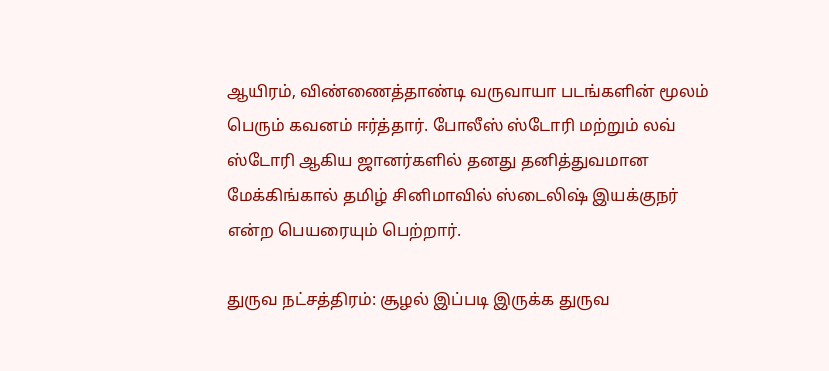ஆயிரம், விண்ணைத்தாண்டி வருவாயா படங்களின் மூலம் பெரும் கவனம் ஈர்த்தார். போலீஸ் ஸ்டோரி மற்றும் லவ் ஸ்டோரி ஆகிய ஜானர்களில் தனது தனித்துவமான மேக்கிங்கால் தமிழ் சினிமாவில் ஸ்டைலிஷ் இயக்குநர் என்ற பெயரையும் பெற்றார்.

துருவ நட்சத்திரம்: சூழல் இப்படி இருக்க துருவ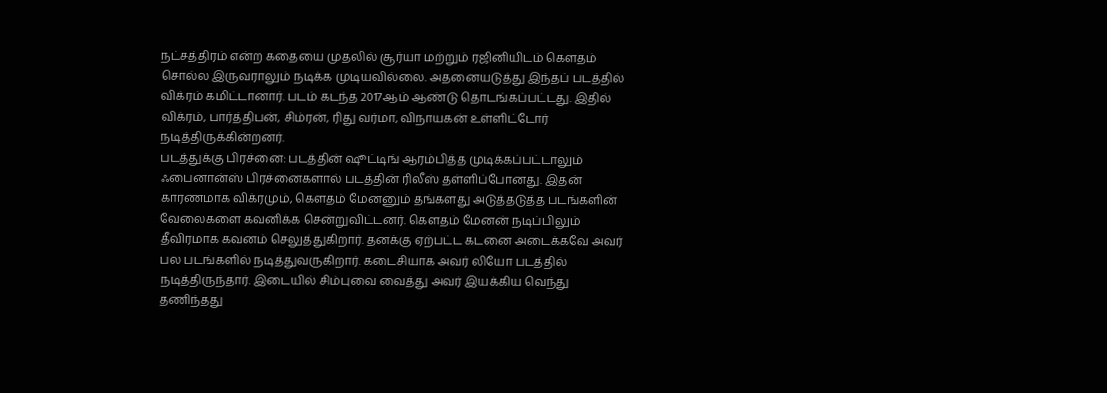நட்சத்திரம் என்ற கதையை முதலில் சூர்யா மற்றும் ரஜினியிடம் கௌதம் சொல்ல இருவராலும் நடிக்க முடியவில்லை. அதனையடுத்து இந்தப் படத்தில் விக்ரம் கமிட்டானார். படம் கடந்த 2017ஆம் ஆண்டு தொடங்கப்பட்டது. இதில் விக்ரம், பார்த்திபன், சிம்ரன், ரிது வர்மா, விநாயகன் உள்ளிட்டோர் நடித்திருக்கின்றனர்.
படத்துக்கு பிரச்னை: படத்தின் ஷூட்டிங் ஆரம்பித்த முடிக்கப்பட்டாலும் ஃபைனான்ஸ் பிரச்னைகளால் படத்தின் ரிலீஸ் தள்ளிப்போனது. இதன் காரணமாக விக்ரமும், கௌதம் மேனனும் தங்களது அடுத்தடுத்த படங்களின் வேலைகளை கவனிக்க சென்றுவிட்டனர். கௌதம் மேனன் நடிப்பிலும் தீவிரமாக கவனம் செலுத்துகிறார். தனக்கு ஏற்பட்ட கடனை அடைக்கவே அவர் பல படங்களில் நடித்துவருகிறார். கடைசியாக அவர் லியோ படத்தில் நடித்திருந்தார். இடையில் சிம்புவை வைத்து அவர் இயக்கிய வெந்து தணிந்தது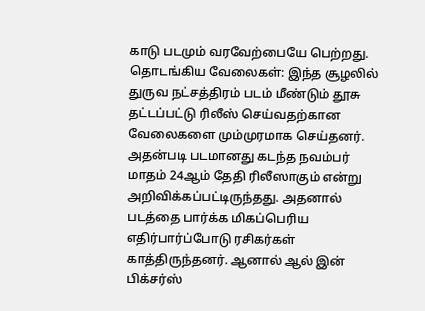காடு படமும் வரவேற்பையே பெற்றது.
தொடங்கிய வேலைகள்: இந்த சூழலில் துருவ நட்சத்திரம் படம் மீண்டும் தூசு தட்டப்பட்டு ரிலீஸ் செய்வதற்கான வேலைகளை மும்முரமாக செய்தனர். அதன்படி படமானது கடந்த நவம்பர் மாதம் 24ஆம் தேதி ரிலீஸாகும் என்று அறிவிக்கப்பட்டிருந்தது. அதனால் படத்தை பார்க்க மிகப்பெரிய எதிர்பார்ப்போடு ரசிகர்கள் காத்திருந்தனர். ஆனால் ஆல் இன் பிக்சர்ஸ்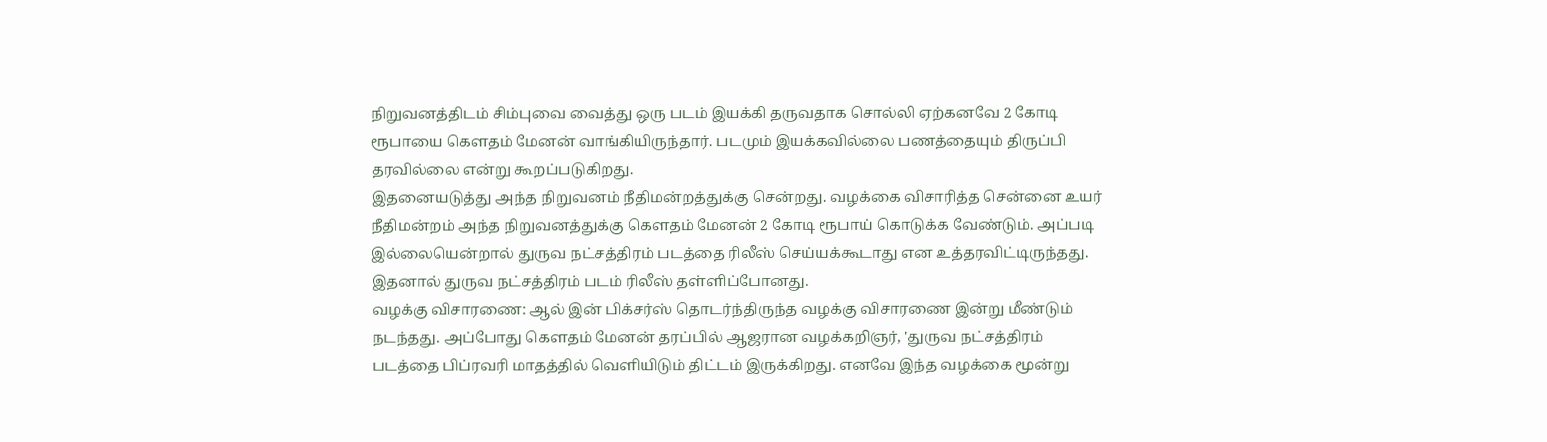நிறுவனத்திடம் சிம்புவை வைத்து ஒரு படம் இயக்கி தருவதாக சொல்லி ஏற்கனவே 2 கோடி ரூபாயை கௌதம் மேனன் வாங்கியிருந்தார். படமும் இயக்கவில்லை பணத்தையும் திருப்பி தரவில்லை என்று கூறப்படுகிறது.
இதனையடுத்து அந்த நிறுவனம் நீதிமன்றத்துக்கு சென்றது. வழக்கை விசாரித்த சென்னை உயர் நீதிமன்றம் அந்த நிறுவனத்துக்கு கௌதம் மேனன் 2 கோடி ரூபாய் கொடுக்க வேண்டும். அப்படி இல்லையென்றால் துருவ நட்சத்திரம் படத்தை ரிலீஸ் செய்யக்கூடாது என உத்தரவிட்டிருந்தது. இதனால் துருவ நட்சத்திரம் படம் ரிலீஸ் தள்ளிப்போனது.
வழக்கு விசாரணை: ஆல் இன் பிக்சர்ஸ் தொடர்ந்திருந்த வழக்கு விசாரணை இன்று மீண்டும் நடந்தது. அப்போது கௌதம் மேனன் தரப்பில் ஆஜரான வழக்கறிஞர், 'துருவ நட்சத்திரம் படத்தை பிப்ரவரி மாதத்தில் வெளியிடும் திட்டம் இருக்கிறது. எனவே இந்த வழக்கை மூன்று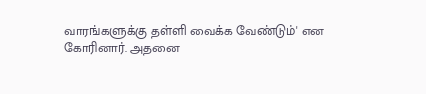வாரங்களுக்கு தள்ளி வைக்க வேண்டும்' என கோரினார். அதனை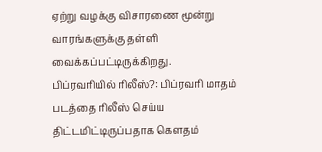ஏற்று வழக்கு விசாரணை மூன்று வாரங்களுக்கு தள்ளி வைக்கப்பட்டிருக்கிறது.
பிப்ரவரியில் ரிலீஸ்?: பிப்ரவரி மாதம் படத்தை ரிலீஸ் செய்ய திட்டமிட்டிருப்பதாக கௌதம்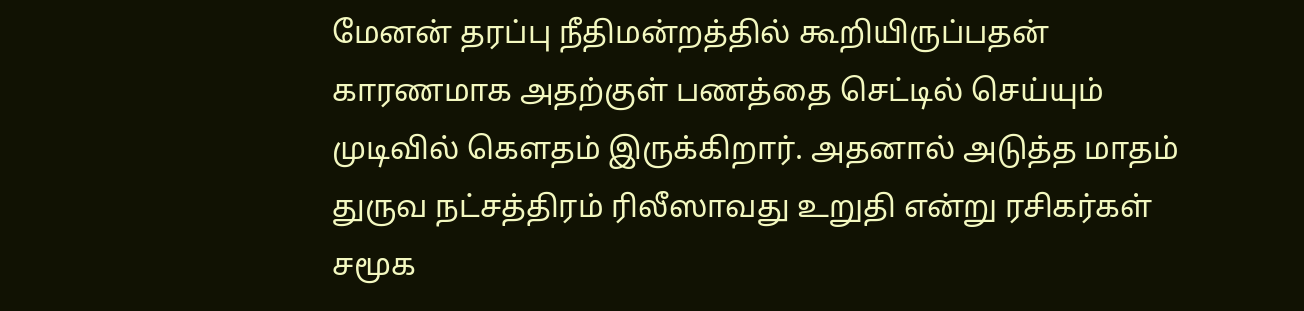மேனன் தரப்பு நீதிமன்றத்தில் கூறியிருப்பதன் காரணமாக அதற்குள் பணத்தை செட்டில் செய்யும் முடிவில் கௌதம் இருக்கிறார். அதனால் அடுத்த மாதம் துருவ நட்சத்திரம் ரிலீஸாவது உறுதி என்று ரசிகர்கள் சமூக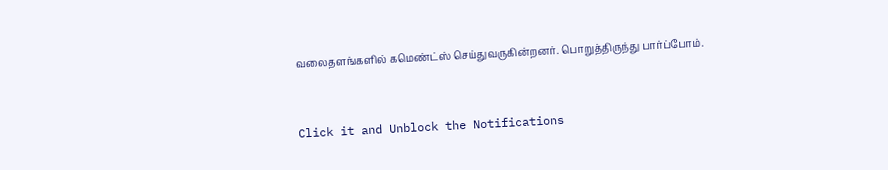வலைதளங்களில் கமெண்ட்ஸ் செய்துவருகின்றனர். பொறுத்திருந்து பார்ப்போம்.


Click it and Unblock the Notifications